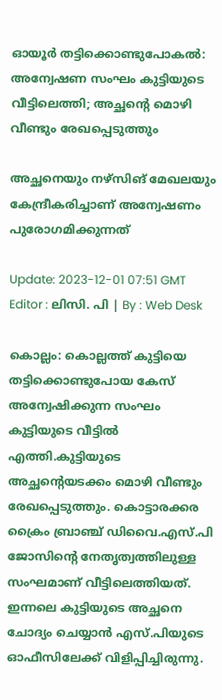ഓയൂര്‍ തട്ടിക്കൊണ്ടുപോകല്‍: അന്വേഷണ സംഘം കുട്ടിയുടെ വീട്ടിലെത്തി; അച്ഛന്‍റെ മൊഴി വീണ്ടും രേഖപ്പെടുത്തും

അച്ഛനെയും നഴ്സിങ് മേഖലയും കേന്ദ്രീകരിച്ചാണ് അന്വേഷണം പുരോഗമിക്കുന്നത്

Update: 2023-12-01 07:51 GMT
Editor : ലിസി. പി | By : Web Desk

കൊല്ലം: കൊല്ലത്ത് കുട്ടിയെ തട്ടിക്കൊണ്ടുപോയ കേസ് അന്വേഷിക്കുന്ന സംഘം കുട്ടിയുടെ വീട്ടിൽ എത്തി.കുട്ടിയുടെ അച്ഛന്റെയടക്കം മൊഴി വീണ്ടും രേഖപ്പെടുത്തും. കൊട്ടാരക്കര ക്രൈം ബ്രാഞ്ച് ഡിവൈ.എസ്.പി ജോസിന്റെ നേതൃത്വത്തിലുള്ള സംഘമാണ് വീട്ടിലെത്തിയത്. ഇന്നലെ കുട്ടിയുടെ അച്ഛനെ ചോദ്യം ചെയ്യാന്‍ എസ്.പിയുടെ ഓഫീസിലേക്ക് വിളിപ്പിച്ചിരുന്നു.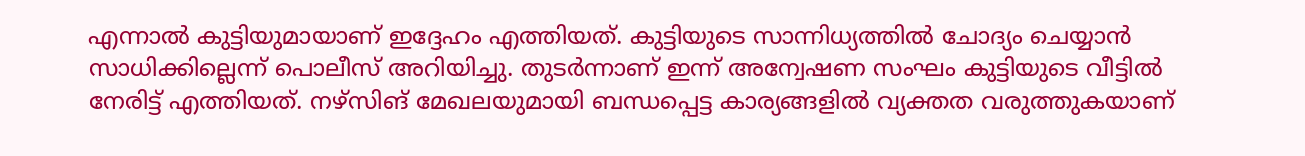എന്നാല്‍ കുട്ടിയുമായാണ് ഇദ്ദേഹം എത്തിയത്. കുട്ടിയുടെ സാന്നിധ്യത്തില്‍ ചോദ്യം ചെയ്യാന്‍ സാധിക്കില്ലെന്ന് പൊലീസ് അറിയിച്ചു. തുടര്‍ന്നാണ് ഇന്ന് അന്വേഷണ സംഘം കുട്ടിയുടെ വീട്ടില്‍ നേരിട്ട് എത്തിയത്. നഴ്സിങ് മേഖലയുമായി ബന്ധപ്പെട്ട കാര്യങ്ങളില്‍ വ്യക്തത വരുത്തുകയാണ്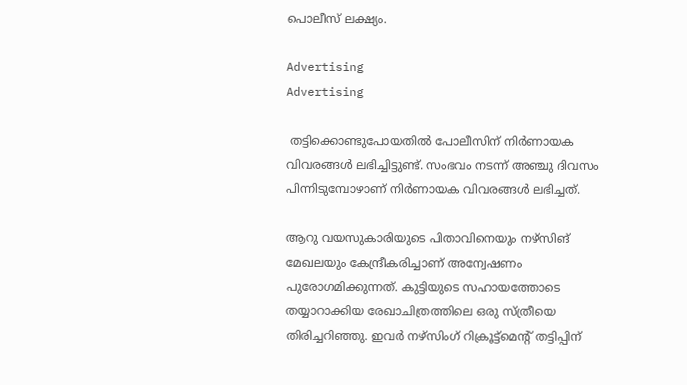പൊലീസ് ലക്ഷ്യം.

Advertising
Advertising

 തട്ടിക്കൊണ്ടുപോയതിൽ പോലീസിന് നിർണായക വിവരങ്ങൾ ലഭിച്ചിട്ടുണ്ട്. സംഭവം നടന്ന് അഞ്ചു ദിവസം പിന്നിടുമ്പോഴാണ് നിർണായക വിവരങ്ങൾ ലഭിച്ചത്.

ആറു വയസുകാരിയുടെ പിതാവിനെയും നഴ്സിങ് മേഖലയും കേന്ദ്രീകരിച്ചാണ് അന്വേഷണം പുരോഗമിക്കുന്നത്. കുട്ടിയുടെ സഹായത്തോടെ തയ്യാറാക്കിയ രേഖാചിത്രത്തിലെ ഒരു സ്ത്രീയെ തിരിച്ചറിഞ്ഞു. ഇവർ നഴ്സിംഗ് റിക്രൂട്ട്മെന്‍റ് തട്ടിപ്പിന്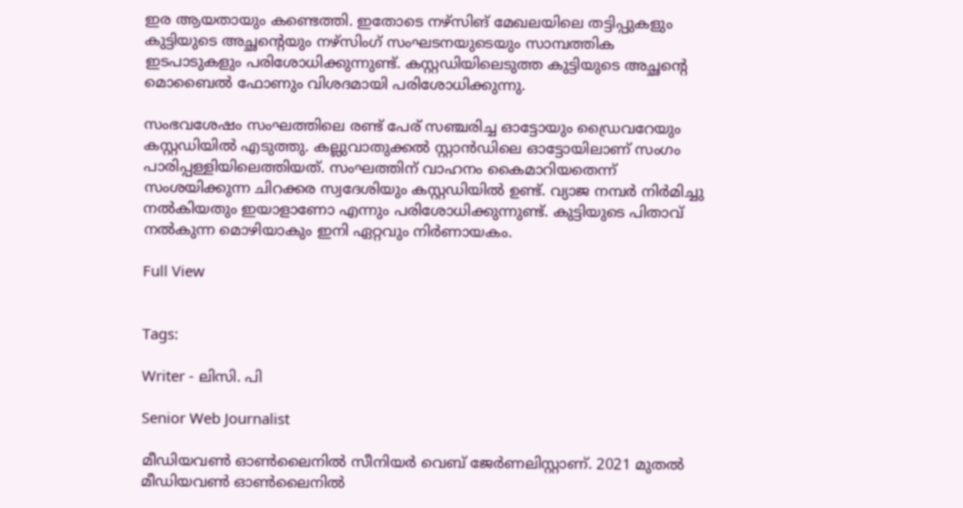ഇര ആയതായും കണ്ടെത്തി. ഇതോടെ നഴ്സിങ് മേഖലയിലെ തട്ടിപ്പുകളും കുട്ടിയുടെ അച്ഛന്റെയും നഴ്സിംഗ് സംഘടനയുടെയും സാമ്പത്തിക ഇടപാടുകളും പരിശോധിക്കുന്നുണ്ട്. കസ്റ്റഡിയിലെടുത്ത കുട്ടിയുടെ അച്ഛന്റെ മൊബൈൽ ഫോണും വിശദമായി പരിശോധിക്കുന്നു.

സംഭവശേഷം സംഘത്തിലെ രണ്ട് പേര് സഞ്ചരിച്ച ഓട്ടോയും ഡ്രൈവറേയും കസ്റ്റഡിയിൽ എടുത്തു. കല്ലുവാതുക്കൽ സ്റ്റാൻഡിലെ ഓട്ടോയിലാണ് സംഗം പാരിപ്പള്ളിയിലെത്തിയത്. സംഘത്തിന് വാഹനം കൈമാറിയതെന്ന് സംശയിക്കുന്ന ചിറക്കര സ്വദേശിയും കസ്റ്റഡിയിൽ ഉണ്ട്. വ്യാജ നമ്പർ നിർമിച്ചു നൽകിയതും ഇയാളാണോ എന്നും പരിശോധിക്കുന്നുണ്ട്. കുട്ടിയുടെ പിതാവ് നൽകുന്ന മൊഴിയാകും ഇനി ഏറ്റവും നിർണായകം.

Full View


Tags:

Writer - ലിസി. പി

Senior Web Journalist

മീഡിയവൺ ഓൺലൈനിൽ സീനിയർ വെബ് ജേർണലിസ്റ്റാണ്. 2021 മുതൽ മീഡിയവൺ ഓൺലൈനിൽ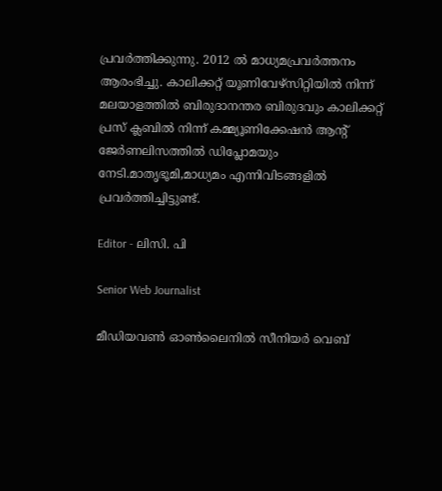പ്രവർത്തിക്കുന്നു. 2012 ല്‍ മാധ്യമപ്രവര്‍ത്തനം ആരംഭിച്ചു. കാലിക്കറ്റ് യൂണിവേഴ്‌സിറ്റിയിൽ നിന്ന് മലയാളത്തിൽ ബിരുദാനന്തര ബിരുദവും കാലിക്കറ്റ് പ്രസ് ക്ലബിൽ നിന്ന് കമ്മ്യൂണിക്കേഷൻ ആന്റ് ജേർണലിസത്തിൽ ഡിപ്ലോമയും നേടി.മാതൃഭൂമി,മാധ്യമം എന്നിവിടങ്ങളിൽ പ്രവർത്തിച്ചിട്ടുണ്ട്.

Editor - ലിസി. പി

Senior Web Journalist

മീഡിയവൺ ഓൺലൈനിൽ സീനിയർ വെബ്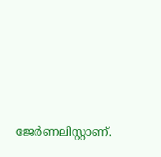ജേർണലിസ്റ്റാണ്.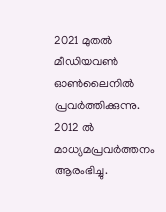2021 മുതൽ മീഡിയവൺ ഓൺലൈനിൽ പ്രവർത്തിക്കുന്നു. 2012 ല്‍ മാധ്യമപ്രവര്‍ത്തനം ആരംഭിച്ചു.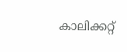കാലിക്കറ്റ്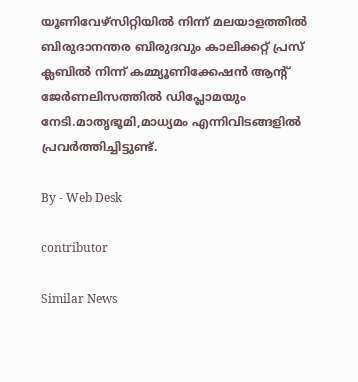യൂണിവേഴ്‌സിറ്റിയിൽ നിന്ന് മലയാളത്തിൽ ബിരുദാനന്തര ബിരുദവും കാലിക്കറ്റ് പ്രസ് ക്ലബിൽ നിന്ന് കമ്മ്യൂണിക്കേഷൻ ആന്റ് ജേർണലിസത്തിൽ ഡിപ്ലോമയും നേടി.മാതൃഭൂമി,മാധ്യമം എന്നിവിടങ്ങളിൽ പ്രവർത്തിച്ചിട്ടുണ്ട്.

By - Web Desk

contributor

Similar News